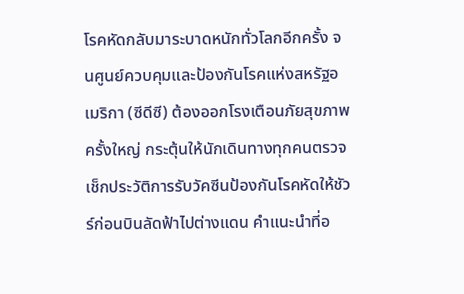โรคหัดกลับมาระบาดหนักทั่วโลกอีกครั้ง จนศูนย์ควบคุมและป้องกันโรคแห่งสหรัฐอเมริกา (ซีดีซี) ต้องออกโรงเตือนภัยสุขภาพครั้งใหญ่ กระตุ้นให้นักเดินทางทุกคนตรวจเช็กประวัติการรับวัคซีนป้องกันโรคหัดให้ชัวร์ก่อนบินลัดฟ้าไปต่างแดน คำแนะนำที่อ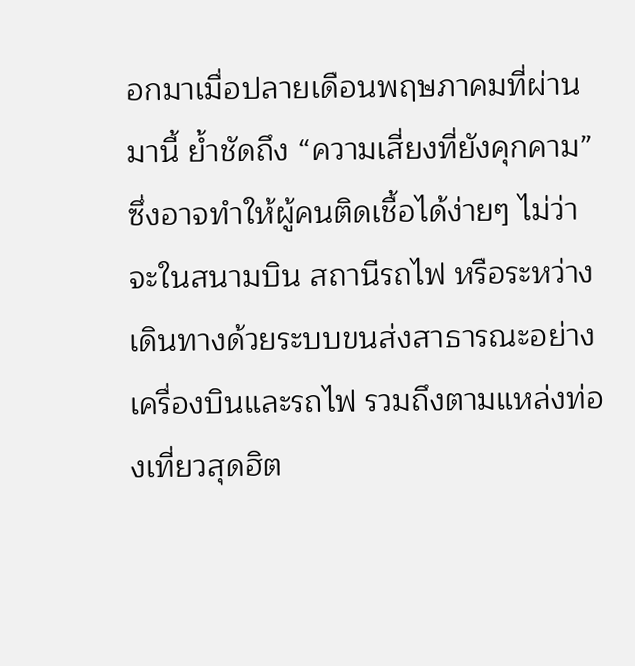อกมาเมื่อปลายเดือนพฤษภาคมที่ผ่านมานี้ ย้ำชัดถึง “ความเสี่ยงที่ยังคุกคาม” ซึ่งอาจทำให้ผู้คนติดเชื้อได้ง่ายๆ ไม่ว่าจะในสนามบิน สถานีรถไฟ หรือระหว่างเดินทางด้วยระบบขนส่งสาธารณะอย่างเครื่องบินและรถไฟ รวมถึงตามแหล่งท่องเที่ยวสุดฮิต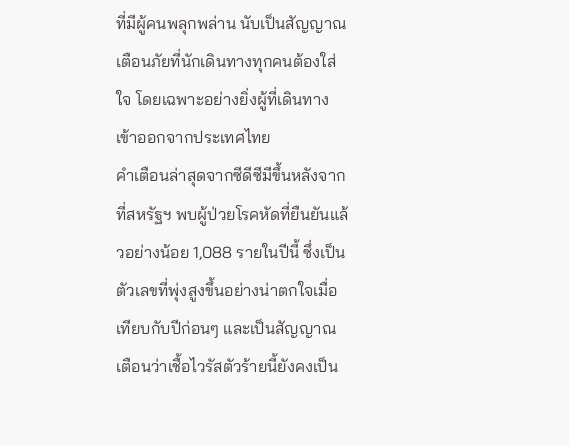ที่มีผู้คนพลุกพล่าน นับเป็นสัญญาณเตือนภัยที่นักเดินทางทุกคนต้องใส่ใจ โดยเฉพาะอย่างยิ่งผู้ที่เดินทางเข้าออกจากประเทศไทย
คำเตือนล่าสุดจากซีดีซีมีขึ้นหลังจากที่สหรัฐฯ พบผู้ป่วยโรคหัดที่ยืนยันแล้วอย่างน้อย 1,088 รายในปีนี้ ซึ่งเป็นตัวเลขที่พุ่งสูงขึ้นอย่างน่าตกใจเมื่อเทียบกับปีก่อนๆ และเป็นสัญญาณเตือนว่าเชื้อไวรัสตัวร้ายนี้ยังคงเป็น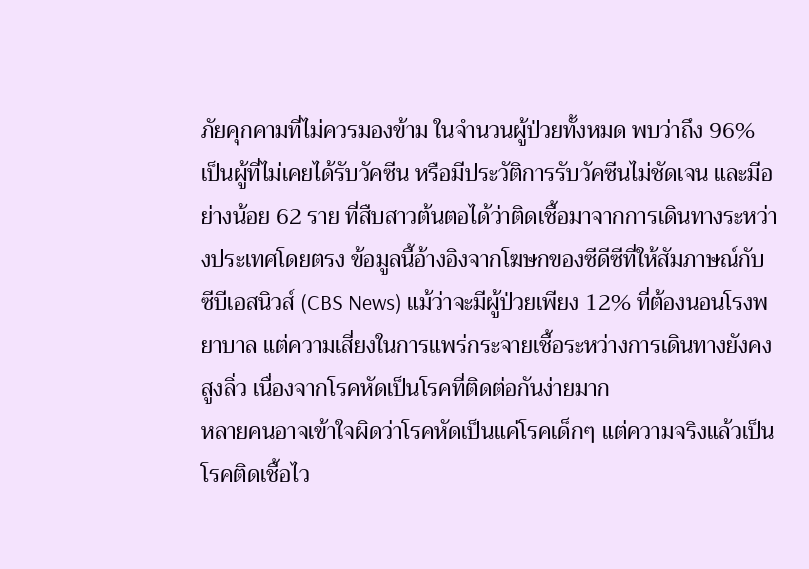ภัยคุกคามที่ไม่ควรมองข้าม ในจำนวนผู้ป่วยทั้งหมด พบว่าถึง 96% เป็นผู้ที่ไม่เคยได้รับวัคซีน หรือมีประวัติการรับวัคซีนไม่ชัดเจน และมีอย่างน้อย 62 ราย ที่สืบสาวต้นตอได้ว่าติดเชื้อมาจากการเดินทางระหว่างประเทศโดยตรง ข้อมูลนี้อ้างอิงจากโฆษกของซีดีซีที่ให้สัมภาษณ์กับ ซีบีเอสนิวส์ (CBS News) แม้ว่าจะมีผู้ป่วยเพียง 12% ที่ต้องนอนโรงพยาบาล แต่ความเสี่ยงในการแพร่กระจายเชื้อระหว่างการเดินทางยังคงสูงลิ่ว เนื่องจากโรคหัดเป็นโรคที่ติดต่อกันง่ายมาก
หลายคนอาจเข้าใจผิดว่าโรคหัดเป็นแค่โรคเด็กๆ แต่ความจริงแล้วเป็นโรคติดเชื้อไว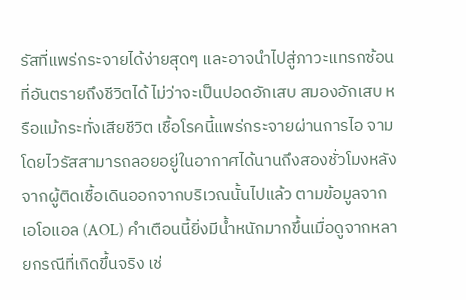รัสที่แพร่กระจายได้ง่ายสุดๆ และอาจนำไปสู่ภาวะแทรกซ้อนที่อันตรายถึงชีวิตได้ ไม่ว่าจะเป็นปอดอักเสบ สมองอักเสบ หรือแม้กระทั่งเสียชีวิต เชื้อโรคนี้แพร่กระจายผ่านการไอ จาม โดยไวรัสสามารถลอยอยู่ในอากาศได้นานถึงสองชั่วโมงหลังจากผู้ติดเชื้อเดินออกจากบริเวณนั้นไปแล้ว ตามข้อมูลจาก เอโอแอล (AOL) คำเตือนนี้ยิ่งมีน้ำหนักมากขึ้นเมื่อดูจากหลายกรณีที่เกิดขึ้นจริง เช่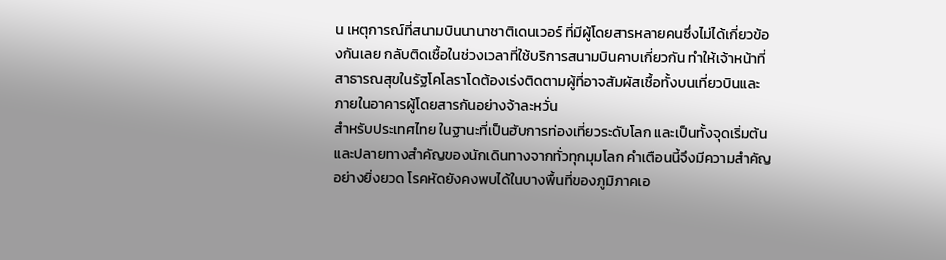น เหตุการณ์ที่สนามบินนานาชาติเดนเวอร์ ที่มีผู้โดยสารหลายคนซึ่งไม่ได้เกี่ยวข้องกันเลย กลับติดเชื้อในช่วงเวลาที่ใช้บริการสนามบินคาบเกี่ยวกัน ทำให้เจ้าหน้าที่สาธารณสุขในรัฐโคโลราโดต้องเร่งติดตามผู้ที่อาจสัมผัสเชื้อทั้งบนเที่ยวบินและภายในอาคารผู้โดยสารกันอย่างจ้าละหวั่น
สำหรับประเทศไทย ในฐานะที่เป็นฮับการท่องเที่ยวระดับโลก และเป็นทั้งจุดเริ่มต้นและปลายทางสำคัญของนักเดินทางจากทั่วทุกมุมโลก คำเตือนนี้จึงมีความสำคัญอย่างยิ่งยวด โรคหัดยังคงพบได้ในบางพื้นที่ของภูมิภาคเอ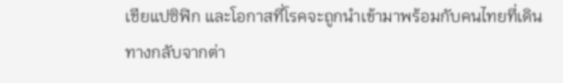เชียแปซิฟิก และโอกาสที่โรคจะถูกนำเข้ามาพร้อมกับคนไทยที่เดินทางกลับจากต่า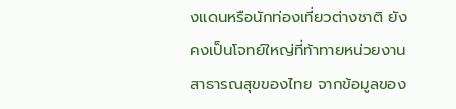งแดนหรือนักท่องเที่ยวต่างชาติ ยังคงเป็นโจทย์ใหญ่ที่ท้าทายหน่วยงานสาธารณสุขของไทย จากข้อมูลของ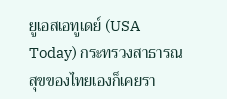ยูเอสเอทูเดย์ (USA Today) กระทรวงสาธารณสุขของไทยเองก็เคยรา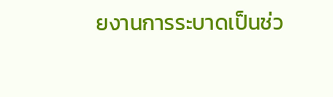ยงานการระบาดเป็นช่ว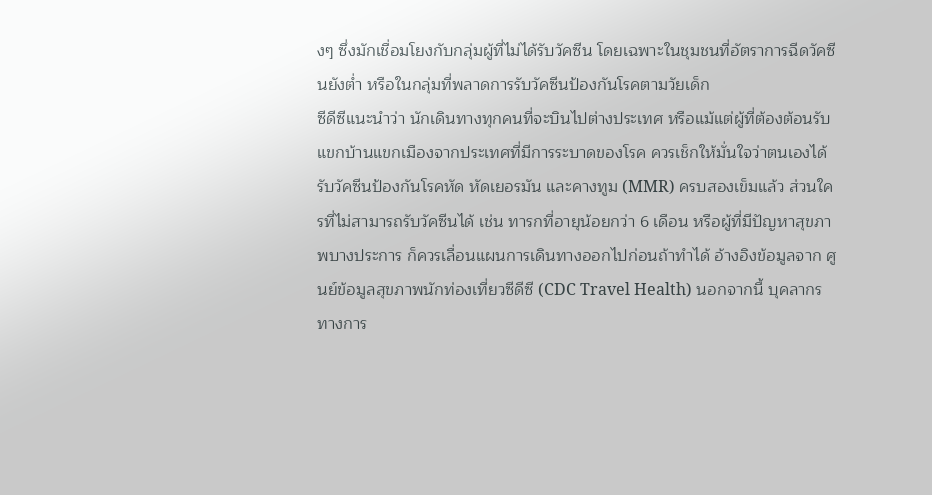งๆ ซึ่งมักเชื่อมโยงกับกลุ่มผู้ที่ไม่ได้รับวัคซีน โดยเฉพาะในชุมชนที่อัตราการฉีดวัคซีนยังต่ำ หรือในกลุ่มที่พลาดการรับวัคซีนป้องกันโรคตามวัยเด็ก
ซีดีซีแนะนำว่า นักเดินทางทุกคนที่จะบินไปต่างประเทศ หรือแม้แต่ผู้ที่ต้องต้อนรับแขกบ้านแขกเมืองจากประเทศที่มีการระบาดของโรค ควรเช็กให้มั่นใจว่าตนเองได้รับวัคซีนป้องกันโรคหัด หัดเยอรมัน และคางทูม (MMR) ครบสองเข็มแล้ว ส่วนใครที่ไม่สามารถรับวัคซีนได้ เช่น ทารกที่อายุน้อยกว่า 6 เดือน หรือผู้ที่มีปัญหาสุขภาพบางประการ ก็ควรเลื่อนแผนการเดินทางออกไปก่อนถ้าทำได้ อ้างอิงข้อมูลจาก ศูนย์ข้อมูลสุขภาพนักท่องเที่ยวซีดีซี (CDC Travel Health) นอกจากนี้ บุคลากรทางการ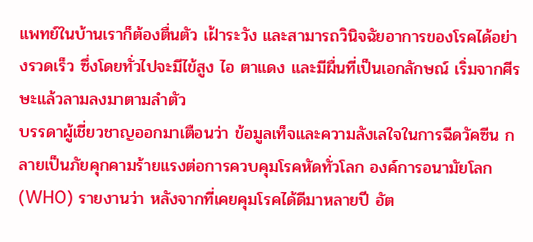แพทย์ในบ้านเราก็ต้องตื่นตัว เฝ้าระวัง และสามารถวินิจฉัยอาการของโรคได้อย่างรวดเร็ว ซึ่งโดยทั่วไปจะมีไข้สูง ไอ ตาแดง และมีผื่นที่เป็นเอกลักษณ์ เริ่มจากศีรษะแล้วลามลงมาตามลำตัว
บรรดาผู้เชี่ยวชาญออกมาเตือนว่า ข้อมูลเท็จและความลังเลใจในการฉีดวัคซีน กลายเป็นภัยคุกคามร้ายแรงต่อการควบคุมโรคหัดทั่วโลก องค์การอนามัยโลก (WHO) รายงานว่า หลังจากที่เคยคุมโรคได้ดีมาหลายปี อัต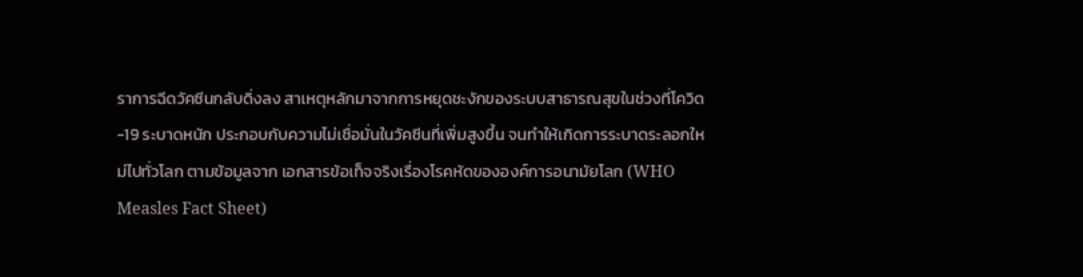ราการฉีดวัคซีนกลับดิ่งลง สาเหตุหลักมาจากการหยุดชะงักของระบบสาธารณสุขในช่วงที่โควิด-19 ระบาดหนัก ประกอบกับความไม่เชื่อมั่นในวัคซีนที่เพิ่มสูงขึ้น จนทำให้เกิดการระบาดระลอกใหม่ไปทั่วโลก ตามข้อมูลจาก เอกสารข้อเท็จจริงเรื่องโรคหัดขององค์การอนามัยโลก (WHO Measles Fact Sheet)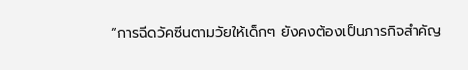“การฉีดวัคซีนตามวัยให้เด็กๆ ยังคงต้องเป็นภารกิจสำคัญ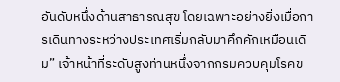อันดับหนึ่งด้านสาธารณสุข โดยเฉพาะอย่างยิ่งเมื่อการเดินทางระหว่างประเทศเริ่มกลับมาคึกคักเหมือนเดิม” เจ้าหน้าที่ระดับสูงท่านหนึ่งจากกรมควบคุมโรคข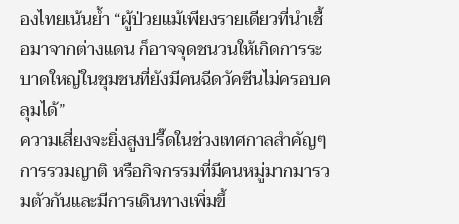องไทยเน้นย้ำ “ผู้ป่วยแม้เพียงรายเดียวที่นำเชื้อมาจากต่างแดน ก็อาจจุดชนวนให้เกิดการระบาดใหญ่ในชุมชนที่ยังมีคนฉีดวัคซีนไม่ครอบคลุมได้”
ความเสี่ยงจะยิ่งสูงปรี๊ดในช่วงเทศกาลสำคัญๆ การรวมญาติ หรือกิจกรรมที่มีคนหมู่มากมารวมตัวกันและมีการเดินทางเพิ่มขึ้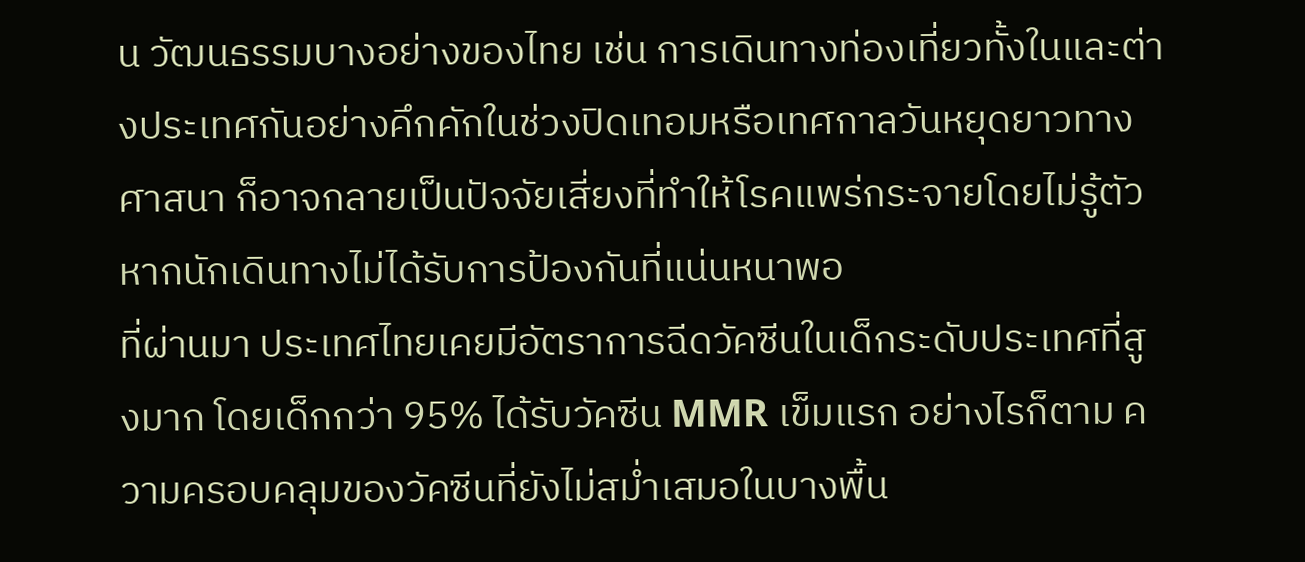น วัฒนธรรมบางอย่างของไทย เช่น การเดินทางท่องเที่ยวทั้งในและต่างประเทศกันอย่างคึกคักในช่วงปิดเทอมหรือเทศกาลวันหยุดยาวทางศาสนา ก็อาจกลายเป็นปัจจัยเสี่ยงที่ทำให้โรคแพร่กระจายโดยไม่รู้ตัว หากนักเดินทางไม่ได้รับการป้องกันที่แน่นหนาพอ
ที่ผ่านมา ประเทศไทยเคยมีอัตราการฉีดวัคซีนในเด็กระดับประเทศที่สูงมาก โดยเด็กกว่า 95% ได้รับวัคซีน MMR เข็มแรก อย่างไรก็ตาม ความครอบคลุมของวัคซีนที่ยังไม่สม่ำเสมอในบางพื้น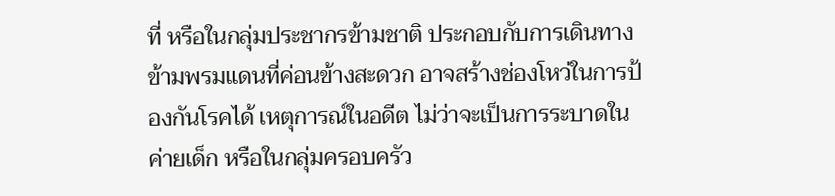ที่ หรือในกลุ่มประชากรข้ามชาติ ประกอบกับการเดินทางข้ามพรมแดนที่ค่อนข้างสะดวก อาจสร้างช่องโหว่ในการป้องกันโรคได้ เหตุการณ์ในอดีต ไม่ว่าจะเป็นการระบาดในค่ายเด็ก หรือในกลุ่มครอบครัว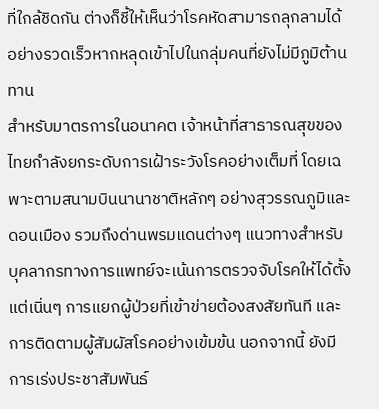ที่ใกล้ชิดกัน ต่างก็ชี้ให้เห็นว่าโรคหัดสามารถลุกลามได้อย่างรวดเร็วหากหลุดเข้าไปในกลุ่มคนที่ยังไม่มีภูมิต้านทาน
สำหรับมาตรการในอนาคต เจ้าหน้าที่สาธารณสุขของไทยกำลังยกระดับการเฝ้าระวังโรคอย่างเต็มที่ โดยเฉพาะตามสนามบินนานาชาติหลักๆ อย่างสุวรรณภูมิและดอนเมือง รวมถึงด่านพรมแดนต่างๆ แนวทางสำหรับบุคลากรทางการแพทย์จะเน้นการตรวจจับโรคให้ได้ตั้งแต่เนิ่นๆ การแยกผู้ป่วยที่เข้าข่ายต้องสงสัยทันที และการติดตามผู้สัมผัสโรคอย่างเข้มข้น นอกจากนี้ ยังมีการเร่งประชาสัมพันธ์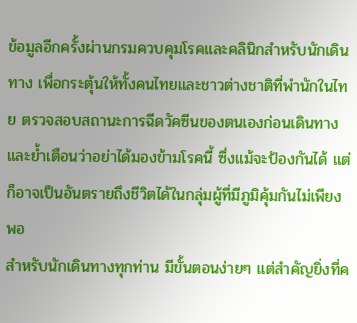ข้อมูลอีกครั้งผ่านกรมควบคุมโรคและคลินิกสำหรับนักเดินทาง เพื่อกระตุ้นให้ทั้งคนไทยและชาวต่างชาติที่พำนักในไทย ตรวจสอบสถานะการฉีดวัคซีนของตนเองก่อนเดินทาง และย้ำเตือนว่าอย่าได้มองข้ามโรคนี้ ซึ่งแม้จะป้องกันได้ แต่ก็อาจเป็นอันตรายถึงชีวิตได้ในกลุ่มผู้ที่มีภูมิคุ้มกันไม่เพียงพอ
สำหรับนักเดินทางทุกท่าน มีขั้นตอนง่ายๆ แต่สำคัญยิ่งที่ค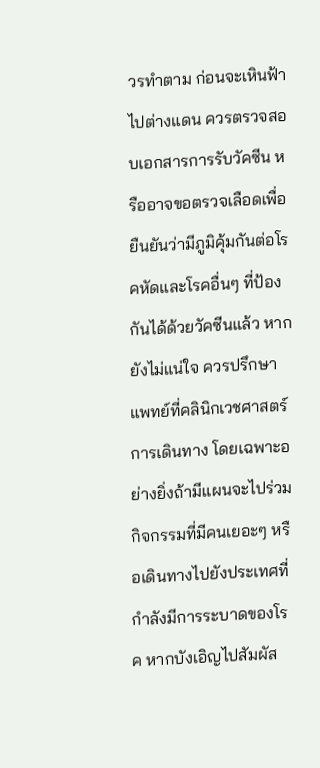วรทำตาม ก่อนจะเหินฟ้าไปต่างแดน ควรตรวจสอบเอกสารการรับวัคซีน หรืออาจขอตรวจเลือดเพื่อยืนยันว่ามีภูมิคุ้มกันต่อโรคหัดและโรคอื่นๆ ที่ป้องกันได้ด้วยวัคซีนแล้ว หากยังไม่แน่ใจ ควรปรึกษาแพทย์ที่คลินิกเวชศาสตร์การเดินทาง โดยเฉพาะอย่างยิ่งถ้ามีแผนจะไปร่วมกิจกรรมที่มีคนเยอะๆ หรือเดินทางไปยังประเทศที่กำลังมีการระบาดของโรค หากบังเอิญไปสัมผัส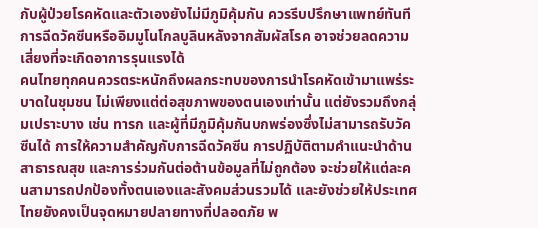กับผู้ป่วยโรคหัดและตัวเองยังไม่มีภูมิคุ้มกัน ควรรีบปรึกษาแพทย์ทันที การฉีดวัคซีนหรืออิมมูโนโกลบูลินหลังจากสัมผัสโรค อาจช่วยลดความเสี่ยงที่จะเกิดอาการรุนแรงได้
คนไทยทุกคนควรตระหนักถึงผลกระทบของการนำโรคหัดเข้ามาแพร่ระบาดในชุมชน ไม่เพียงแต่ต่อสุขภาพของตนเองเท่านั้น แต่ยังรวมถึงกลุ่มเปราะบาง เช่น ทารก และผู้ที่มีภูมิคุ้มกันบกพร่องซึ่งไม่สามารถรับวัคซีนได้ การให้ความสำคัญกับการฉีดวัคซีน การปฏิบัติตามคำแนะนำด้านสาธารณสุข และการร่วมกันต่อต้านข้อมูลที่ไม่ถูกต้อง จะช่วยให้แต่ละคนสามารถปกป้องทั้งตนเองและสังคมส่วนรวมได้ และยังช่วยให้ประเทศไทยยังคงเป็นจุดหมายปลายทางที่ปลอดภัย พ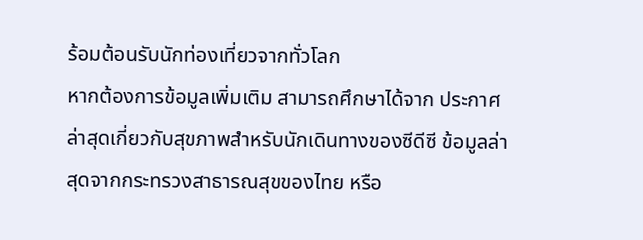ร้อมต้อนรับนักท่องเที่ยวจากทั่วโลก
หากต้องการข้อมูลเพิ่มเติม สามารถศึกษาได้จาก ประกาศล่าสุดเกี่ยวกับสุขภาพสำหรับนักเดินทางของซีดีซี ข้อมูลล่าสุดจากกระทรวงสาธารณสุขของไทย หรือ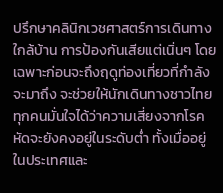ปรึกษาคลินิกเวชศาสตร์การเดินทางใกล้บ้าน การป้องกันเสียแต่เนิ่นๆ โดยเฉพาะก่อนจะถึงฤดูท่องเที่ยวที่กำลังจะมาถึง จะช่วยให้นักเดินทางชาวไทยทุกคนมั่นใจได้ว่าความเสี่ยงจากโรคหัดจะยังคงอยู่ในระดับต่ำ ทั้งเมื่ออยู่ในประเทศและ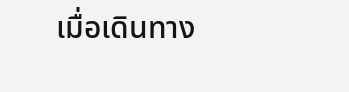เมื่อเดินทาง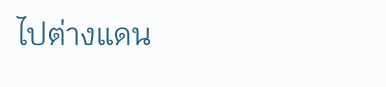ไปต่างแดน